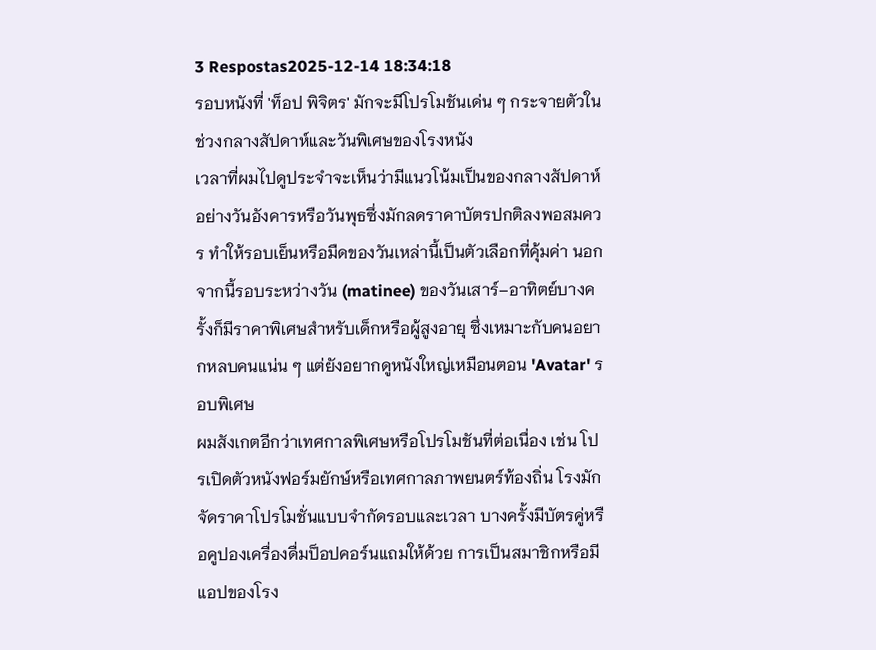3 Respostas2025-12-14 18:34:18
รอบหนังที่ 'ท็อป พิจิตร' มักจะมีโปรโมชันเด่น ๆ กระจายตัวในช่วงกลางสัปดาห์และวันพิเศษของโรงหนัง
เวลาที่ผมไปดูประจำจะเห็นว่ามีแนวโน้มเป็นของกลางสัปดาห์อย่างวันอังคารหรือวันพุธซึ่งมักลดราคาบัตรปกติลงพอสมควร ทำให้รอบเย็นหรือมืดของวันเหล่านี้เป็นตัวเลือกที่คุ้มค่า นอกจากนี้รอบระหว่างวัน (matinee) ของวันเสาร์–อาทิตย์บางครั้งก็มีราคาพิเศษสำหรับเด็กหรือผู้สูงอายุ ซึ่งเหมาะกับคนอยากหลบคนแน่น ๆ แต่ยังอยากดูหนังใหญ่เหมือนตอน 'Avatar' รอบพิเศษ
ผมสังเกตอีกว่าเทศกาลพิเศษหรือโปรโมชันที่ต่อเนื่อง เช่น โปรเปิดตัวหนังฟอร์มยักษ์หรือเทศกาลภาพยนตร์ท้องถิ่น โรงมักจัดราคาโปรโมชั่นแบบจำกัดรอบและเวลา บางครั้งมีบัตรคู่หรือคูปองเครื่องดื่มป็อปคอร์นแถมให้ด้วย การเป็นสมาชิกหรือมีแอปของโรง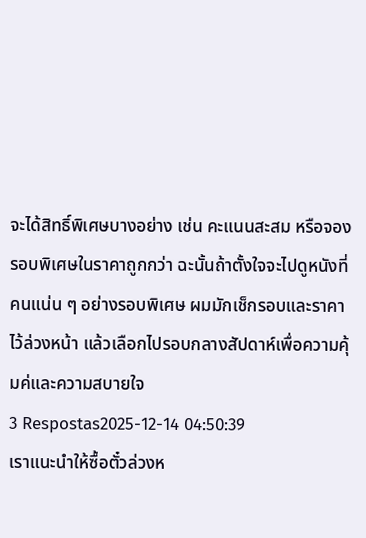จะได้สิทธิ์พิเศษบางอย่าง เช่น คะแนนสะสม หรือจองรอบพิเศษในราคาถูกกว่า ฉะนั้นถ้าตั้งใจจะไปดูหนังที่คนแน่น ๆ อย่างรอบพิเศษ ผมมักเช็กรอบและราคาไว้ล่วงหน้า แล้วเลือกไปรอบกลางสัปดาห์เพื่อความคุ้มค่และความสบายใจ
3 Respostas2025-12-14 04:50:39
เราแนะนำให้ซื้อตั๋วล่วงห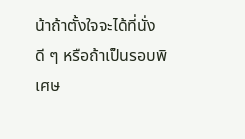น้าถ้าตั้งใจจะได้ที่นั่งดี ๆ หรือถ้าเป็นรอบพิเศษ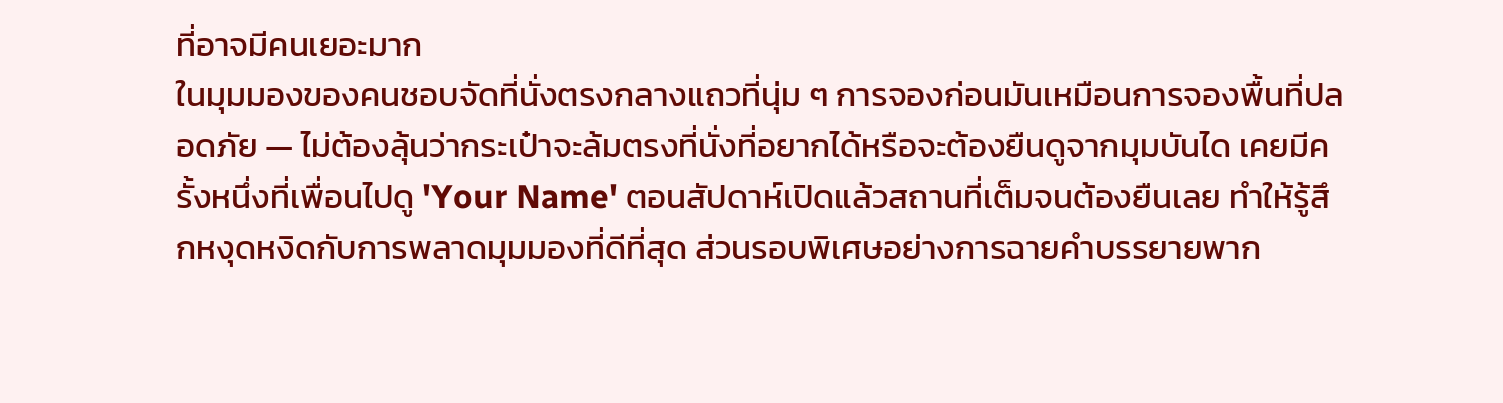ที่อาจมีคนเยอะมาก
ในมุมมองของคนชอบจัดที่นั่งตรงกลางแถวที่นุ่ม ๆ การจองก่อนมันเหมือนการจองพื้นที่ปลอดภัย — ไม่ต้องลุ้นว่ากระเป๋าจะล้มตรงที่นั่งที่อยากได้หรือจะต้องยืนดูจากมุมบันได เคยมีครั้งหนึ่งที่เพื่อนไปดู 'Your Name' ตอนสัปดาห์เปิดแล้วสถานที่เต็มจนต้องยืนเลย ทำให้รู้สึกหงุดหงิดกับการพลาดมุมมองที่ดีที่สุด ส่วนรอบพิเศษอย่างการฉายคำบรรยายพาก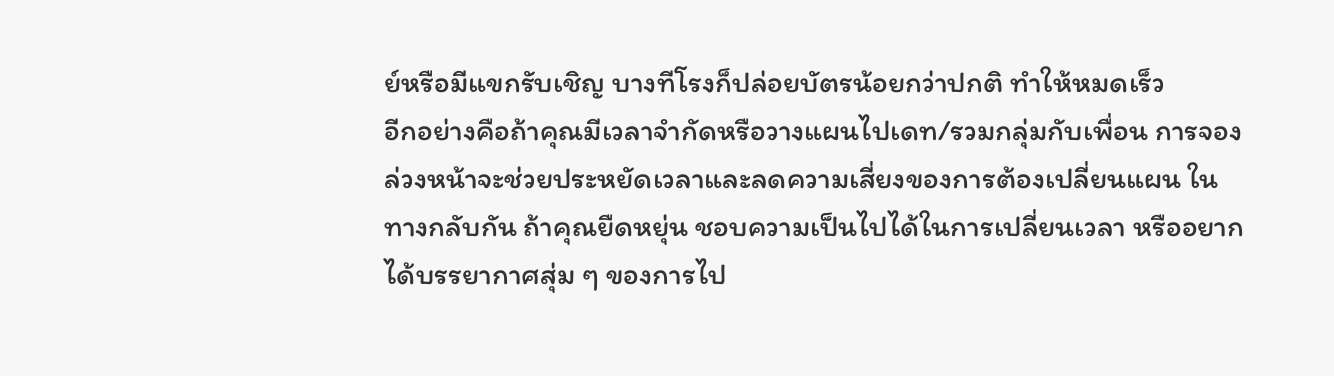ย์หรือมีแขกรับเชิญ บางทีโรงก็ปล่อยบัตรน้อยกว่าปกติ ทำให้หมดเร็ว
อีกอย่างคือถ้าคุณมีเวลาจำกัดหรือวางแผนไปเดท/รวมกลุ่มกับเพื่อน การจองล่วงหน้าจะช่วยประหยัดเวลาและลดความเสี่ยงของการต้องเปลี่ยนแผน ในทางกลับกัน ถ้าคุณยืดหยุ่น ชอบความเป็นไปได้ในการเปลี่ยนเวลา หรืออยากได้บรรยากาศสุ่ม ๆ ของการไป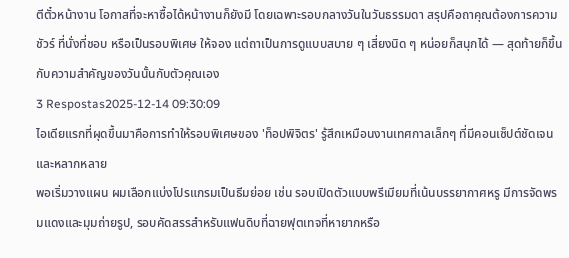ตีตั๋วหน้างาน โอกาสที่จะหาซื้อได้หน้างานก็ยังมี โดยเฉพาะรอบกลางวันในวันธรรมดา สรุปคือถาคุณต้องการความชัวร์ ที่นั่งที่ชอบ หรือเป็นรอบพิเศษ ให้จอง แต่ถาเป็นการดูแบบสบาย ๆ เสี่ยงนิด ๆ หน่อยก็สนุกได้ — สุดท้ายก็ขึ้นกับความสำคัญของวันนั้นกับตัวคุณเอง
3 Respostas2025-12-14 09:30:09
ไอเดียแรกที่ผุดขึ้นมาคือการทำให้รอบพิเศษของ 'ท็อปพิจิตร' รู้สึกเหมือนงานเทศกาลเล็กๆ ที่มีคอนเซ็ปต์ชัดเจนและหลากหลาย
พอเริ่มวางแผน ผมเลือกแบ่งโปรแกรมเป็นธีมย่อย เช่น รอบเปิดตัวแบบพรีเมียมที่เน้นบรรยากาศหรู มีการจัดพรมแดงและมุมถ่ายรูป, รอบคัดสรรสำหรับแฟนดิบที่ฉายฟุตเทจที่หายากหรือ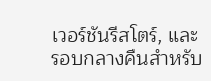เวอร์ชันรีสโตร์, และรอบกลางคืนสำหรับ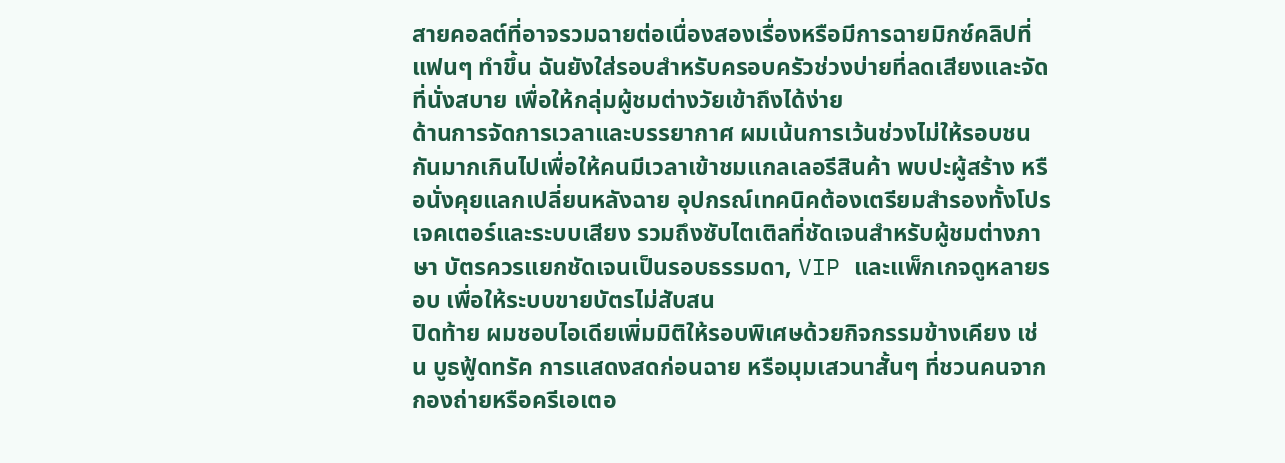สายคอลต์ที่อาจรวมฉายต่อเนื่องสองเรื่องหรือมีการฉายมิกซ์คลิปที่แฟนๆ ทำขึ้น ฉันยังใส่รอบสำหรับครอบครัวช่วงบ่ายที่ลดเสียงและจัดที่นั่งสบาย เพื่อให้กลุ่มผู้ชมต่างวัยเข้าถึงได้ง่าย
ด้านการจัดการเวลาและบรรยากาศ ผมเน้นการเว้นช่วงไม่ให้รอบชนกันมากเกินไปเพื่อให้คนมีเวลาเข้าชมแกลเลอรีสินค้า พบปะผู้สร้าง หรือนั่งคุยแลกเปลี่ยนหลังฉาย อุปกรณ์เทคนิคต้องเตรียมสำรองทั้งโปรเจคเตอร์และระบบเสียง รวมถึงซับไตเติลที่ชัดเจนสำหรับผู้ชมต่างภาษา บัตรควรแยกชัดเจนเป็นรอบธรรมดา, VIP และแพ็กเกจดูหลายรอบ เพื่อให้ระบบขายบัตรไม่สับสน
ปิดท้าย ผมชอบไอเดียเพิ่มมิติให้รอบพิเศษด้วยกิจกรรมข้างเคียง เช่น บูธฟู้ดทรัค การแสดงสดก่อนฉาย หรือมุมเสวนาสั้นๆ ที่ชวนคนจากกองถ่ายหรือครีเอเตอ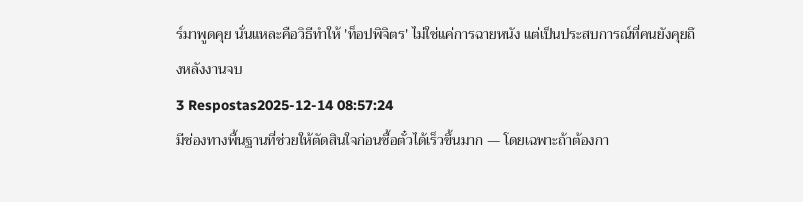ร์มาพูดคุย นั่นแหละคือวิธีทำให้ 'ท็อปพิจิตร' ไม่ใช่แค่การฉายหนัง แต่เป็นประสบการณ์ที่คนยังคุยถึงหลังงานจบ
3 Respostas2025-12-14 08:57:24
มีช่องทางพื้นฐานที่ช่วยให้ตัดสินใจก่อนซื้อตั๋วได้เร็วขึ้นมาก — โดยเฉพาะถ้าต้องกา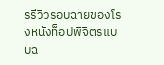รรีวิวรอบฉายของโรงหนังท็อปพิจิตรแบบฉ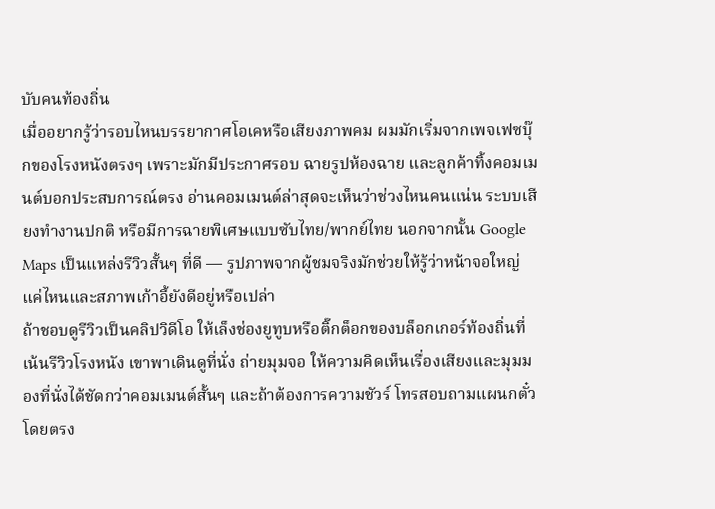บับคนท้องถิ่น
เมื่ออยากรู้ว่ารอบไหนบรรยากาศโอเคหรือเสียงภาพคม ผมมักเริ่มจากเพจเฟซบุ๊กของโรงหนังตรงๆ เพราะมักมีประกาศรอบ ฉายรูปห้องฉาย และลูกค้าทิ้งคอมเมนต์บอกประสบการณ์ตรง อ่านคอมเมนต์ล่าสุดจะเห็นว่าช่วงไหนคนแน่น ระบบเสียงทำงานปกติ หรือมีการฉายพิเศษแบบซับไทย/พากย์ไทย นอกจากนั้น Google Maps เป็นแหล่งรีวิวสั้นๆ ที่ดี — รูปภาพจากผู้ชมจริงมักช่วยให้รู้ว่าหน้าจอใหญ่แค่ไหนและสภาพเก้าอี้ยังดีอยู่หรือเปล่า
ถ้าชอบดูรีวิวเป็นคลิปวิดีโอ ให้เล็งช่องยูทูบหรือติ๊กต็อกของบล็อกเกอร์ท้องถิ่นที่เน้นรีวิวโรงหนัง เขาพาเดินดูที่นั่ง ถ่ายมุมจอ ให้ความคิดเห็นเรื่องเสียงและมุมมองที่นั่งได้ชัดกว่าคอมเมนต์สั้นๆ และถ้าต้องการความชัวร์ โทรสอบถามแผนกตั๋วโดยตรง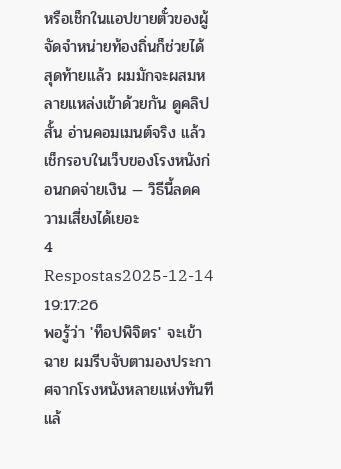หรือเช็กในแอปขายตั๋วของผู้จัดจำหน่ายท้องถิ่นก็ช่วยได้ สุดท้ายแล้ว ผมมักจะผสมหลายแหล่งเข้าด้วยกัน ดูคลิปสั้น อ่านคอมเมนต์จริง แล้วเช็กรอบในเว็บของโรงหนังก่อนกดจ่ายเงิน — วิธีนี้ลดความเสี่ยงได้เยอะ
4 Respostas2025-12-14 19:17:26
พอรู้ว่า 'ท็อปพิจิตร' จะเข้าฉาย ผมรีบจับตามองประกาศจากโรงหนังหลายแห่งทันทีแล้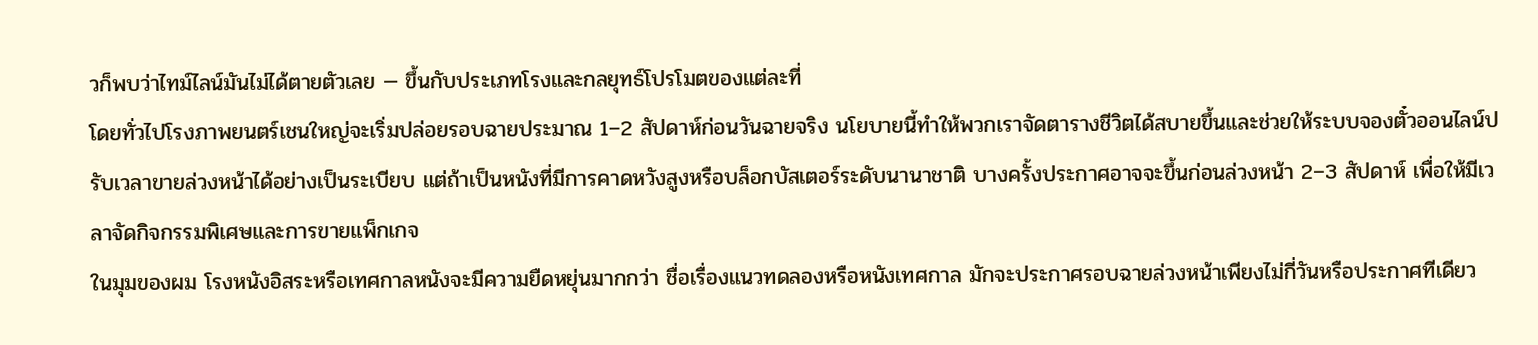วก็พบว่าไทม์ไลน์มันไม่ได้ตายตัวเลย — ขึ้นกับประเภทโรงและกลยุทธ์โปรโมตของแต่ละที่
โดยทั่วไปโรงภาพยนตร์เชนใหญ่จะเริ่มปล่อยรอบฉายประมาณ 1–2 สัปดาห์ก่อนวันฉายจริง นโยบายนี้ทำให้พวกเราจัดตารางชีวิตได้สบายขึ้นและช่วยให้ระบบจองตั๋วออนไลน์ปรับเวลาขายล่วงหน้าได้อย่างเป็นระเบียบ แต่ถ้าเป็นหนังที่มีการคาดหวังสูงหรือบล็อกบัสเตอร์ระดับนานาชาติ บางครั้งประกาศอาจจะขึ้นก่อนล่วงหน้า 2–3 สัปดาห์ เพื่อให้มีเวลาจัดกิจกรรมพิเศษและการขายแพ็กเกจ
ในมุมของผม โรงหนังอิสระหรือเทศกาลหนังจะมีความยืดหยุ่นมากกว่า ชื่อเรื่องแนวทดลองหรือหนังเทศกาล มักจะประกาศรอบฉายล่วงหน้าเพียงไม่กี่วันหรือประกาศทีเดียว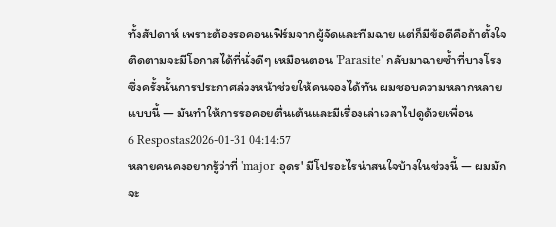ทั้งสัปดาห์ เพราะต้องรอคอนเฟิร์มจากผู้จัดและทีมฉาย แต่ก็มีข้อดีคือถ้าตั้งใจติดตามจะมีโอกาสได้ที่นั่งดีๆ เหมือนตอน 'Parasite' กลับมาฉายซ้ำที่บางโรง ซึ่งครั้งนั้นการประกาศล่วงหน้าช่วยให้คนจองได้ทัน ผมชอบความหลากหลายแบบนี้ — มันทำให้การรอคอยตื่นเต้นและมีเรื่องเล่าเวลาไปดูด้วยเพื่อน
6 Respostas2026-01-31 04:14:57
หลายคนคงอยากรู้ว่าที่ 'major อุดร' มีโปรอะไรน่าสนใจบ้างในช่วงนี้ — ผมมักจะ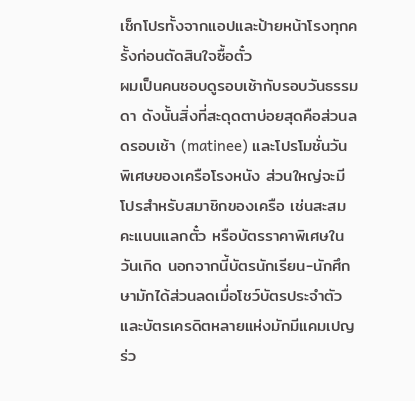เช็กโปรทั้งจากแอปและป้ายหน้าโรงทุกครั้งก่อนตัดสินใจซื้อตั๋ว
ผมเป็นคนชอบดูรอบเช้ากับรอบวันธรรมดา ดังนั้นสิ่งที่สะดุดตาบ่อยสุดคือส่วนลดรอบเช้า (matinee) และโปรโมชั่นวันพิเศษของเครือโรงหนัง ส่วนใหญ่จะมีโปรสำหรับสมาชิกของเครือ เช่นสะสมคะแนนแลกตั๋ว หรือบัตรราคาพิเศษในวันเกิด นอกจากนี้บัตรนักเรียน-นักศึกษามักได้ส่วนลดเมื่อโชว์บัตรประจำตัว และบัตรเครดิตหลายแห่งมักมีแคมเปญร่ว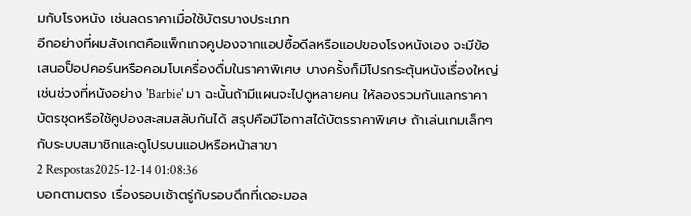มกับโรงหนัง เช่นลดราคาเมื่อใช้บัตรบางประเภท
อีกอย่างที่ผมสังเกตคือแพ็กเกจคูปองจากแอปซื้อดีลหรือแอปของโรงหนังเอง จะมีข้อเสนอป็อปคอร์นหรือคอมโบเครื่องดื่มในราคาพิเศษ บางครั้งก็มีโปรกระตุ้นหนังเรื่องใหญ่ เช่นช่วงที่หนังอย่าง 'Barbie' มา ฉะนั้นถ้ามีแผนจะไปดูหลายคน ให้ลองรวมกันแลกราคาบัตรชุดหรือใช้คูปองสะสมสลับกันได้ สรุปคือมีโอกาสได้บัตรราคาพิเศษ ถ้าเล่นเกมเล็กๆ กับระบบสมาชิกและดูโปรบนแอปหรือหน้าสาขา
2 Respostas2025-12-14 01:08:36
บอกตามตรง เรื่องรอบเช้าตรู่กับรอบดึกที่เดอะมอล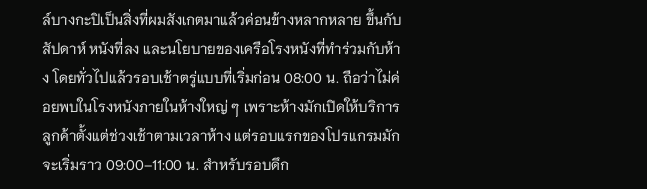ล์บางกะปิเป็นสิ่งที่ผมสังเกตมาแล้วค่อนข้างหลากหลาย ขึ้นกับสัปดาห์ หนังที่ลง และนโยบายของเครือโรงหนังที่ทำร่วมกับห้าง โดยทั่วไปแล้วรอบเช้าตรู่แบบที่เริ่มก่อน 08:00 น. ถือว่าไม่ค่อยพบในโรงหนังภายในห้างใหญ่ ๆ เพราะห้างมักเปิดให้บริการลูกค้าตั้งแต่ช่วงเช้าตามเวลาห้าง แต่รอบแรกของโปรแกรมมักจะเริ่มราว 09:00–11:00 น. สำหรับรอบดึก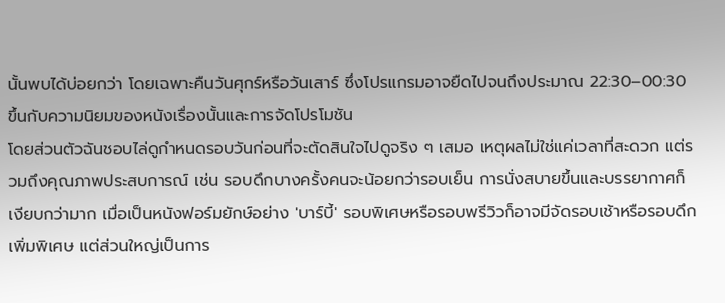นั้นพบได้บ่อยกว่า โดยเฉพาะคืนวันศุกร์หรือวันเสาร์ ซึ่งโปรแกรมอาจยืดไปจนถึงประมาณ 22:30–00:30 ขึ้นกับความนิยมของหนังเรื่องนั้นและการจัดโปรโมชัน
โดยส่วนตัวฉันชอบไล่ดูกำหนดรอบวันก่อนที่จะตัดสินใจไปดูจริง ๆ เสมอ เหตุผลไม่ใช่แค่เวลาที่สะดวก แต่รวมถึงคุณภาพประสบการณ์ เช่น รอบดึกบางครั้งคนจะน้อยกว่ารอบเย็น การนั่งสบายขึ้นและบรรยากาศก็เงียบกว่ามาก เมื่อเป็นหนังฟอร์มยักษ์อย่าง 'บาร์บี้' รอบพิเศษหรือรอบพรีวิวก็อาจมีจัดรอบเช้าหรือรอบดึกเพิ่มพิเศษ แต่ส่วนใหญ่เป็นการ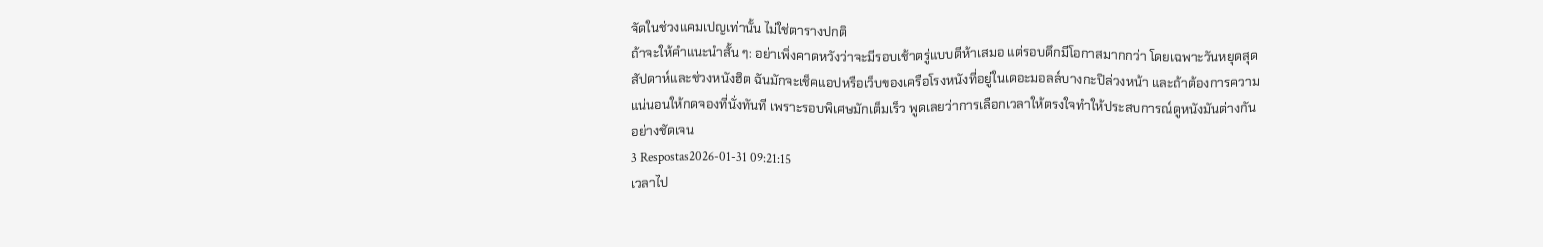จัดในช่วงแคมเปญเท่านั้น ไม่ใช่ตารางปกติ
ถ้าจะให้คำแนะนำสั้น ๆ: อย่าเพิ่งคาดหวังว่าจะมีรอบเช้าตรู่แบบตีห้าเสมอ แต่รอบดึกมีโอกาสมากกว่า โดยเฉพาะวันหยุดสุดสัปดาห์และช่วงหนังฮิต ฉันมักจะเช็คแอปหรือเว็บของเครือโรงหนังที่อยู่ในเดอะมอลล์บางกะปิล่วงหน้า และถ้าต้องการความแน่นอนให้กดจองที่นั่งทันที เพราะรอบพิเศษมักเต็มเร็ว พูดเลยว่าการเลือกเวลาให้ตรงใจทำให้ประสบการณ์ดูหนังมันต่างกันอย่างชัดเจน
3 Respostas2026-01-31 09:21:15
เวลาไป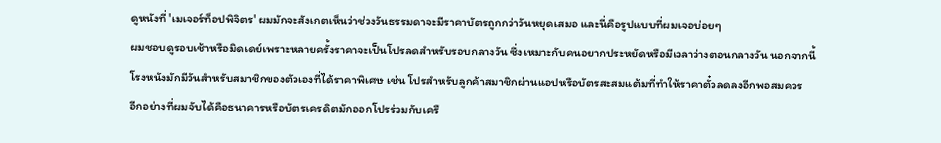ดูหนังที่ 'เมเจอร์ท็อปพิจิตร' ผมมักจะสังเกตเห็นว่าช่วงวันธรรมดาจะมีราคาบัตรถูกกว่าวันหยุดเสมอ และนี่คือรูปแบบที่ผมเจอบ่อยๆ
ผมชอบดูรอบเช้าหรือมิดเดย์เพราะหลายครั้งราคาจะเป็นโปรลดสำหรับรอบกลางวัน ซึ่งเหมาะกับคนอยากประหยัดหรือมีเวลาว่างตอนกลางวัน นอกจากนี้โรงหนังมักมีวันสำหรับสมาชิกของตัวเองที่ได้ราคาพิเศษ เช่น โปรสำหรับลูกค้าสมาชิกผ่านแอปหรือบัตรสะสมแต้มที่ทำให้ราคาตั๋วลดลงอีกพอสมควร
อีกอย่างที่ผมจับได้คือธนาคารหรือบัตรเครดิตมักออกโปรร่วมกับเครื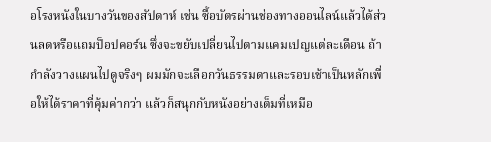อโรงหนังในบางวันของสัปดาห์ เช่น ซื้อบัตรผ่านช่องทางออนไลน์แล้วได้ส่วนลดหรือแถมป็อปคอร์น ซึ่งจะขยับเปลี่ยนไปตามแคมเปญแต่ละเดือน ถ้ากำลังวางแผนไปดูจริงๆ ผมมักจะเลือกวันธรรมดาและรอบเช้าเป็นหลักเพื่อให้ได้ราคาที่คุ้มค่ากว่า แล้วก็สนุกกับหนังอย่างเต็มที่เหมือ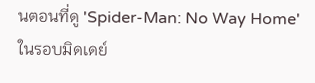นตอนที่ดู 'Spider-Man: No Way Home' ในรอบมิดเดย์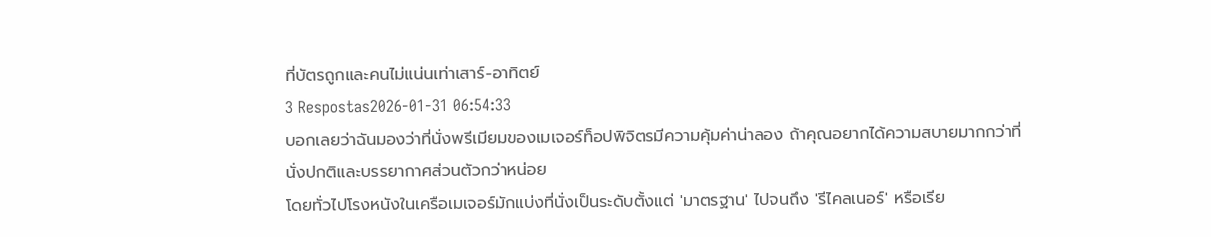ที่บัตรถูกและคนไม่แน่นเท่าเสาร์-อาทิตย์
3 Respostas2026-01-31 06:54:33
บอกเลยว่าฉันมองว่าที่นั่งพรีเมียมของเมเจอร์ท็อปพิจิตรมีความคุ้มค่าน่าลอง ถ้าคุณอยากได้ความสบายมากกว่าที่นั่งปกติและบรรยากาศส่วนตัวกว่าหน่อย
โดยทั่วไปโรงหนังในเครือเมเจอร์มักแบ่งที่นั่งเป็นระดับตั้งแต่ 'มาตรฐาน' ไปจนถึง 'รีไคลเนอร์' หรือเรีย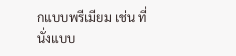กแบบพรีเมียม เช่น ที่นั่งแบบ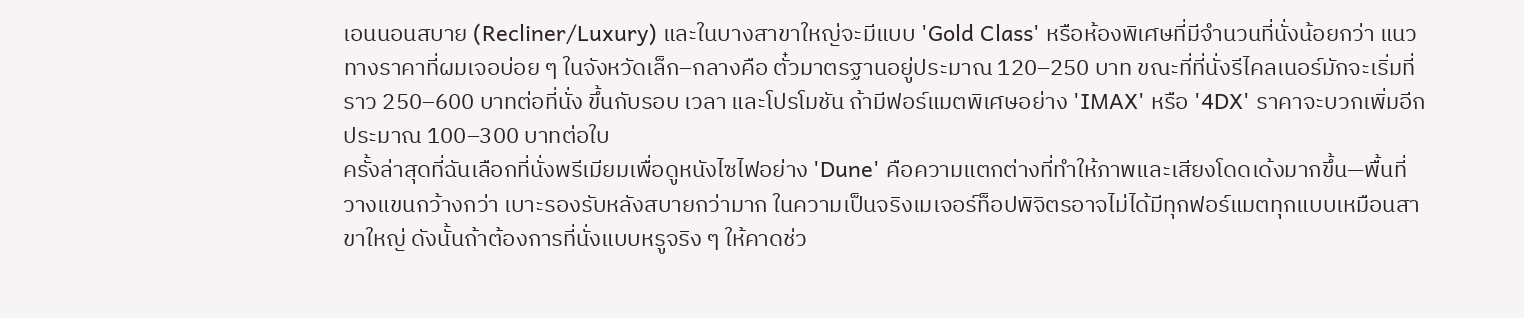เอนนอนสบาย (Recliner/Luxury) และในบางสาขาใหญ่จะมีแบบ 'Gold Class' หรือห้องพิเศษที่มีจำนวนที่นั่งน้อยกว่า แนวทางราคาที่ผมเจอบ่อย ๆ ในจังหวัดเล็ก–กลางคือ ตั๋วมาตรฐานอยู่ประมาณ 120–250 บาท ขณะที่ที่นั่งรีไคลเนอร์มักจะเริ่มที่ราว 250–600 บาทต่อที่นั่ง ขึ้นกับรอบ เวลา และโปรโมชัน ถ้ามีฟอร์แมตพิเศษอย่าง 'IMAX' หรือ '4DX' ราคาจะบวกเพิ่มอีกประมาณ 100–300 บาทต่อใบ
ครั้งล่าสุดที่ฉันเลือกที่นั่งพรีเมียมเพื่อดูหนังไซไฟอย่าง 'Dune' คือความแตกต่างที่ทำให้ภาพและเสียงโดดเด้งมากขึ้น—พื้นที่วางแขนกว้างกว่า เบาะรองรับหลังสบายกว่ามาก ในความเป็นจริงเมเจอร์ท็อปพิจิตรอาจไม่ได้มีทุกฟอร์แมตทุกแบบเหมือนสาขาใหญ่ ดังนั้นถ้าต้องการที่นั่งแบบหรูจริง ๆ ให้คาดช่ว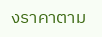งราคาตาม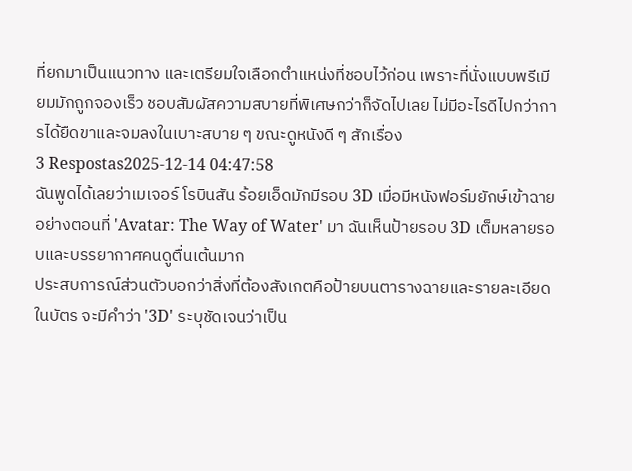ที่ยกมาเป็นแนวทาง และเตรียมใจเลือกตำแหน่งที่ชอบไว้ก่อน เพราะที่นั่งแบบพรีเมียมมักถูกจองเร็ว ชอบสัมผัสความสบายที่พิเศษกว่าก็จัดไปเลย ไม่มีอะไรดีไปกว่าการได้ยืดขาและจมลงในเบาะสบาย ๆ ขณะดูหนังดี ๆ สักเรื่อง
3 Respostas2025-12-14 04:47:58
ฉันพูดได้เลยว่าเมเจอร์ โรบินสัน ร้อยเอ็ดมักมีรอบ 3D เมื่อมีหนังฟอร์มยักษ์เข้าฉาย อย่างตอนที่ 'Avatar: The Way of Water' มา ฉันเห็นป้ายรอบ 3D เต็มหลายรอบและบรรยากาศคนดูตื่นเต้นมาก
ประสบการณ์ส่วนตัวบอกว่าสิ่งที่ต้องสังเกตคือป้ายบนตารางฉายและรายละเอียดในบัตร จะมีคำว่า '3D' ระบุชัดเจนว่าเป็น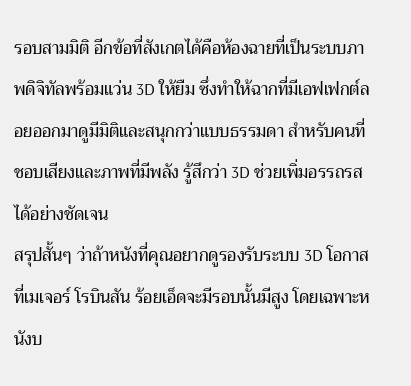รอบสามมิติ อีกข้อที่สังเกตได้คือห้องฉายที่เป็นระบบภาพดิจิทัลพร้อมแว่น 3D ให้ยืม ซึ่งทำให้ฉากที่มีเอฟเฟกต์ลอยออกมาดูมีมิติและสนุกกว่าแบบธรรมดา สำหรับคนที่ชอบเสียงและภาพที่มีพลัง รู้สึกว่า 3D ช่วยเพิ่มอรรถรสได้อย่างชัดเจน
สรุปสั้นๆ ว่าถ้าหนังที่คุณอยากดูรองรับระบบ 3D โอกาสที่เมเจอร์ โรบินสัน ร้อยเอ็ดจะมีรอบนั้นมีสูง โดยเฉพาะหนังบ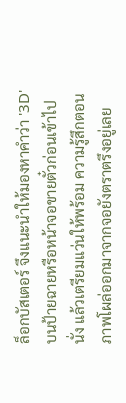ล็อกบัสเตอร์ จึงแนะนำให้มองหาคำว่า '3D' บนป้ายฉายหรือหน้าจอขายตั๋วก่อนเข้าไปนั่ง แล้วเตรียมแว่นให้พร้อม ความรู้สึกตอนภาพโผล่ออกมาจากจอยังตราตรึงอยู่เลย